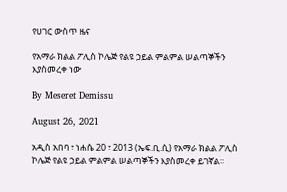የሀገር ውስጥ ዜና

የአማራ ክልል ፖሊስ ኮሌጅ የልዩ ኃይል ምልምል ሠልጣኞችን እያስመረቀ ነው

By Meseret Demissu

August 26, 2021

አዲስ አበባ ፣ ነሐሴ 20 ፣ 2013 (ኤፍ.ቢ.ሲ) የአማራ ክልል ፖሊስ ኮሌጅ የልዩ ኃይል ምልምል ሠልጣኞችን እያስመረቀ ይገኛል፡፡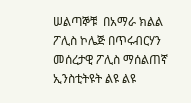ሠልጣኞቹ  በአማራ ክልል ፖሊስ ኮሌጅ በጥሩብርሃን መሰረታዊ ፖሊስ ማሰልጠኛ ኢንስቲትዩት ልዩ ልዩ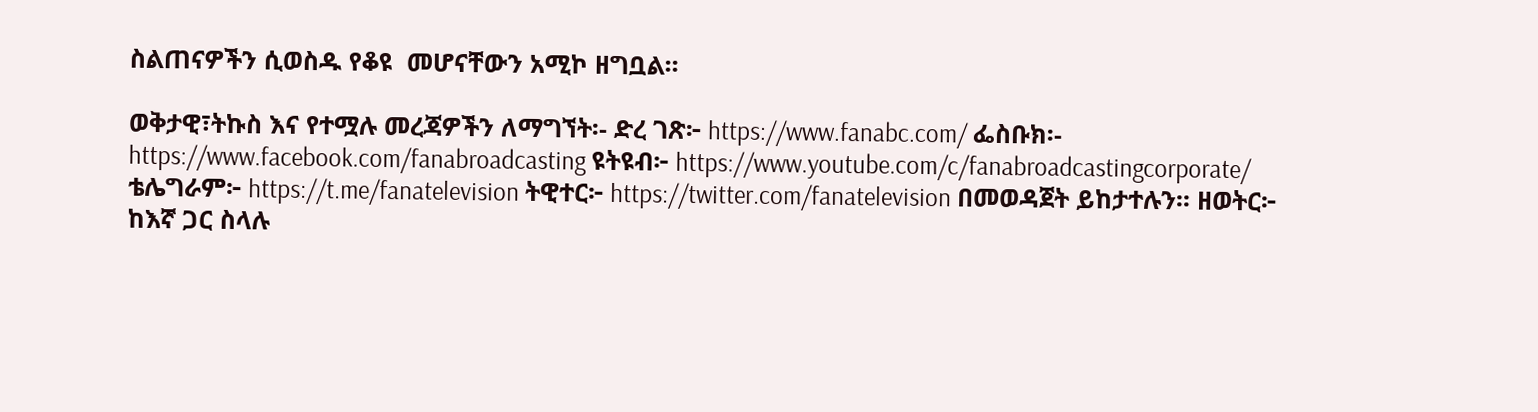ስልጠናዎችን ሲወስዱ የቆዩ  መሆናቸውን አሚኮ ዘግቧል፡፡

ወቅታዊ፣ትኩስ እና የተሟሉ መረጃዎችን ለማግኘት፡- ድረ ገጽ፦ https://www.fanabc.com/ ፌስቡክ፡- https://www.facebook.com/fanabroadcasting ዩትዩብ፦ https://www.youtube.com/c/fanabroadcastingcorporate/ ቴሌግራም፦ https://t.me/fanatelevision ትዊተር፦ https://twitter.com/fanatelevision በመወዳጀት ይከታተሉን፡፡ ዘወትር፦ ከእኛ ጋር ስላሉ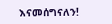እናመሰግናለን!